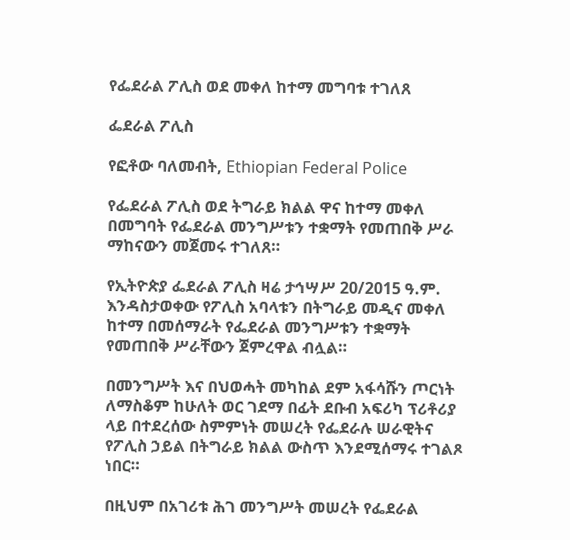የፌደራል ፖሊስ ወደ መቀለ ከተማ መግባቱ ተገለጸ

ፌደራል ፖሊስ

የፎቶው ባለመብት, Ethiopian Federal Police

የፌደራል ፖሊስ ወደ ትግራይ ክልል ዋና ከተማ መቀለ በመግባት የፌደራል መንግሥቱን ተቋማት የመጠበቅ ሥራ ማከናውን መጀመሩ ተገለጸ።

የኢትዮጵያ ፌደራል ፖሊስ ዛሬ ታኅሣሥ 20/2015 ዓ.ም. እንዳስታወቀው የፖሊስ አባላቱን በትግራይ መዲና መቀለ ከተማ በመሰማራት የፌደራል መንግሥቱን ተቋማት የመጠበቅ ሥራቸውን ጀምረዋል ብሏል።

በመንግሥት እና በህወሓት መካከል ደም አፋሳሹን ጦርነት ለማስቆም ከሁለት ወር ገደማ በፊት ደቡብ አፍሪካ ፕሪቶሪያ ላይ በተደረሰው ስምምነት መሠረት የፌደራሉ ሠራዊትና የፖሊስ ኃይል በትግራይ ክልል ውስጥ እንደሚሰማሩ ተገልጾ ነበር።

በዚህም በአገሪቱ ሕገ መንግሥት መሠረት የፌደራል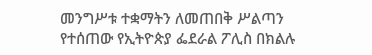መንግሥቱ ተቋማትን ለመጠበቅ ሥልጣን የተሰጠው የኢትዮጵያ ፌደራል ፖሊስ በክልሉ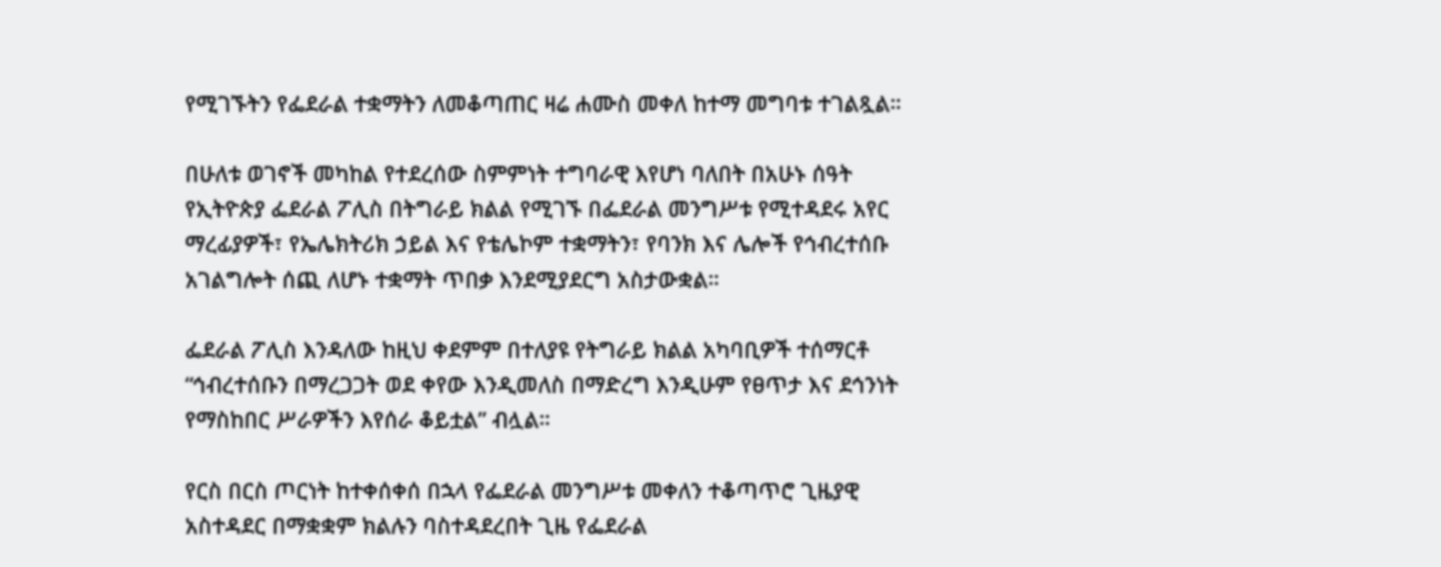የሚገኙትን የፌደራል ተቋማትን ለመቆጣጠር ዛሬ ሐሙስ መቀለ ከተማ መግባቱ ተገልጿል።

በሁለቱ ወገኖች መካከል የተደረሰው ስምምነት ተግባራዊ እየሆነ ባለበት በአሁኑ ሰዓት የኢትዮጵያ ፌደራል ፖሊስ በትግራይ ክልል የሚገኙ በፌደራል መንግሥቱ የሚተዳደሩ አየር ማረፊያዎች፣ የኤሌክትሪክ ኃይል እና የቴሌኮም ተቋማትን፣ የባንክ እና ሌሎች የኅብረተሰቡ አገልግሎት ሰጪ ለሆኑ ተቋማት ጥበቃ እንደሚያደርግ አስታውቋል።

ፌደራል ፖሊስ እንዳለው ከዚህ ቀደምም በተለያዩ የትግራይ ክልል አካባቢዎች ተሰማርቶ “ኅብረተሰቡን በማረጋጋት ወደ ቀየው እንዲመለስ በማድረግ እንዲሁም የፀጥታ እና ደኅንነት የማስከበር ሥራዎችን እየሰራ ቆይቷል” ብሏል።

የርስ በርስ ጦርነት ከተቀሰቀሰ በኋላ የፌደራል መንግሥቱ መቀለን ተቆጣጥሮ ጊዜያዊ አስተዳደር በማቋቋም ክልሉን ባስተዳደረበት ጊዜ የፌደራል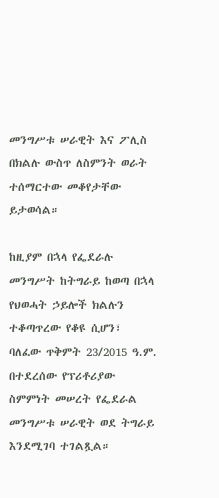መንግሥቱ ሠራዊት እና ፖሊስ በክልሉ ውስጥ ለስምንት ወራት ተሰማርተው መቆየታቸው ይታወሳል።

ከዚያም በኋላ የፌደራሉ መንግሥት ከትግራይ ከወጣ በኋላ የህወሓት ኃይሎች ክልሉን ተቆጣጥረው የቆዩ ሲሆን፣ ባለፈው ጥቅምት 23/2015 ዓ.ም. በተደረሰው የፕሪቶሪያው ስምምነት መሠረት የፌደራል መንግሥቱ ሠራዊት ወደ ትግራይ እንደሚገባ ተገልጿል።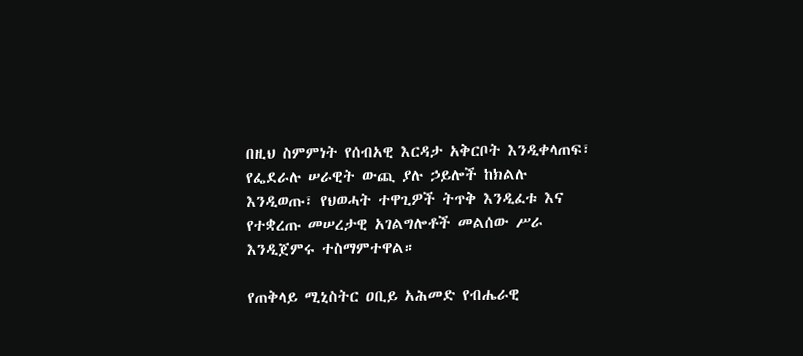በዚህ ስምምነት የሰብአዊ እርዳታ አቅርቦት እንዲቀላጠፍ፣ የፌደራሉ ሠራዊት ውጪ ያሉ ኃይሎች ከክልሉ እንዲወጡ፣ የህወሓት ተዋጊዎች ትጥቅ እንዲፈቱ እና የተቋረጡ መሠረታዊ አገልግሎቶች መልሰው ሥራ እንዲጀምሩ ተስማምተዋል።

የጠቅላይ ሚኒስትር ዐቢይ አሕመድ የብሔራዊ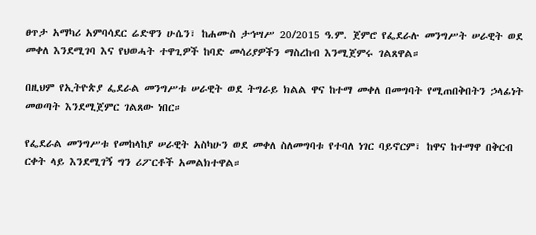ፀጥታ አማካሪ አምባሳደር ሬድዋን ሁሴን፣ ከሐሙስ ታኅሣሥ 20/2015 ዓ.ም. ጀምሮ የፌደራሉ መንግሥት ሠራዊት ወደ መቀለ እንደሚገባ እና የህወሓት ተዋጊዎች ከባድ መሳሪያዎችን ማስረከብ እንሚጀምሩ ገልጸዋል።

በዚህም የኢትዮጵያ ፌደራል መንግሥቱ ሠራዊት ወደ ትግራይ ክልል ዋና ከተማ መቀለ በመግባት የሚጠበቅበትን ኃላፊነት መወጣት እንደሚጀምር ገልጸው ነበር።

የፌደራል መንግሥቱ የመከላከያ ሠራዊት አስካሁን ወደ መቀለ ስለመግባቱ የተባለ ነገር ባይኖርም፣ ከዋና ከተማዋ በቅርብ ርቀት ላይ እንደሚገኝ ግን ሪፖርቶች አመልክተዋል።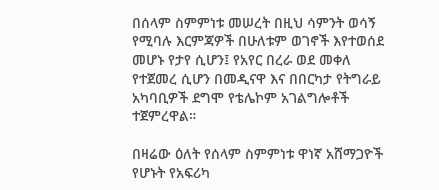በሰላም ስምምነቱ መሠረት በዚህ ሳምንት ወሳኝ የሚባሉ እርምጃዎች በሁለቱም ወገኖች እየተወሰደ መሆኑ የታየ ሲሆን፤ የአየር በረራ ወደ መቀለ የተጀመረ ሲሆን በመዲናዋ እና በበርካታ የትግራይ አካባቢዎች ደግሞ የቴሌኮም አገልግሎቶች ተጀምረዋል።

በዛሬው ዕለት የሰላም ስምምነቱ ዋነኛ አሸማጋዮች የሆኑት የአፍሪካ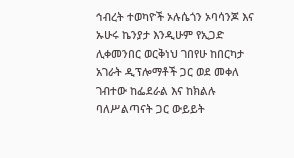ኅብረት ተወካዮች ኦሉሴጎን ኦባሳንጆ እና ኡሁሩ ኬንያታ እንዲሁም የኢጋድ ሊቀመንበር ወርቅነህ ገበየሁ ከበርካታ አገራት ዲፕሎማቶች ጋር ወደ መቀለ ገብተው ከፌደራል እና ከክልሉ ባለሥልጣናት ጋር ውይይት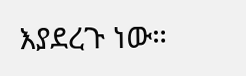እያደረጉ ነው።